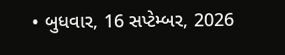• બુધવાર, 16 સપ્ટેમ્બર, 2026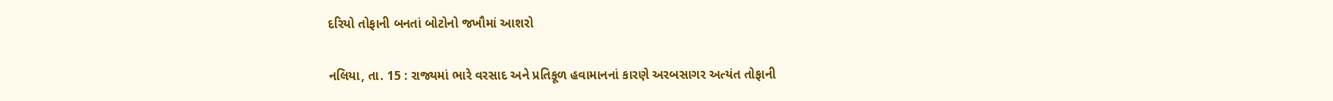દરિયો તોફાની બનતાં બોટોનો જખૌમાં આશરો

નલિયા, તા. 15 : રાજ્યમાં ભારે વરસાદ અને પ્રતિકૂળ હવામાનનાં કારણે અરબસાગર અત્યંત તોફાની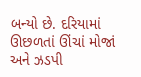બન્યો છે. દરિયામાં ઊછળતાં ઊંચાં મોજાં અને ઝડપી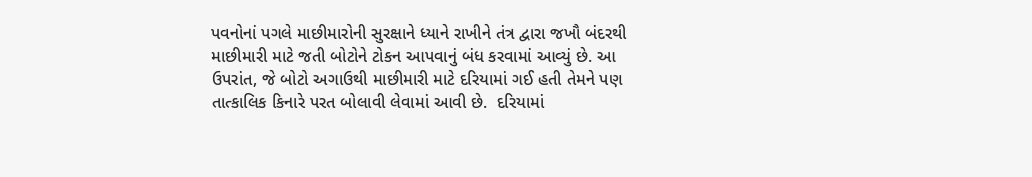પવનોનાં પગલે માછીમારોની સુરક્ષાને ધ્યાને રાખીને તંત્ર દ્વારા જખૌ બંદરથી માછીમારી માટે જતી બોટોને ટોકન આપવાનું બંધ કરવામાં આવ્યું છે. આ ઉપરાંત, જે બોટો અગાઉથી માછીમારી માટે દરિયામાં ગઈ હતી તેમને પણ તાત્કાલિક કિનારે પરત બોલાવી લેવામાં આવી છે.  દરિયામાં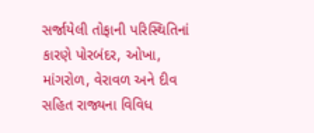સર્જાયેલી તોફાની પરિસ્થિતિનાં કારણે પોરબંદર, ઓખા, માંગરોળ, વેરાવળ અને દીવ સહિત રાજ્યના વિવિધ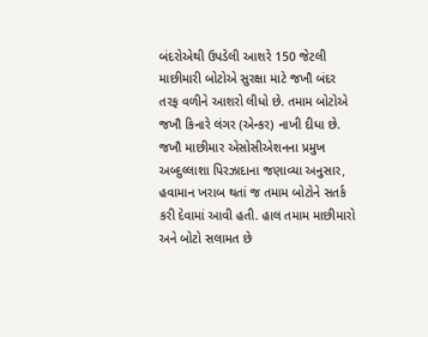બંદરોએથી ઉપડેલી આશરે 150 જેટલી માછીમારી બોટોએ સુરક્ષા માટે જખૌ બંદર તરફ વળીને આશરો લીધો છે. તમામ બોટોએ જખૌ કિનારે લંગર (એન્કર) નાખી દીધા છે. જખૌ માછીમાર એસોસીએશનના પ્રમુખ અબ્દુલ્લાશા પિરઝાદાના જણાવ્યા અનુસાર, હવામાન ખરાબ થતાં જ તમામ બોટોને સતર્ક કરી દેવામાં આવી હતી. હાલ તમામ માછીમારો અને બોટો સલામત છે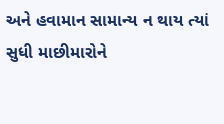અને હવામાન સામાન્ય ન થાય ત્યાં સુધી માછીમારોને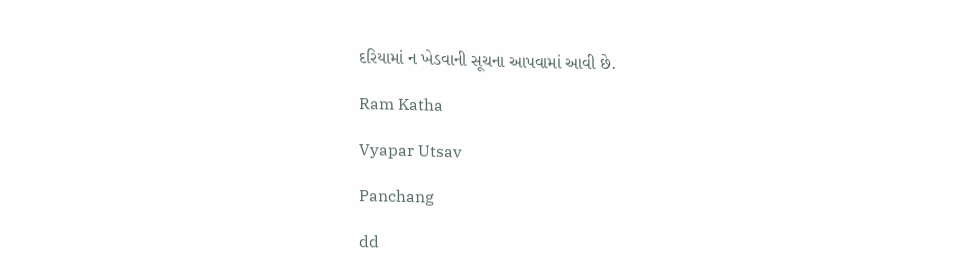દરિયામાં ન ખેડવાની સૂચના આપવામાં આવી છે.

Ram Katha

Vyapar Utsav

Panchang

dd